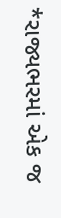*રાજ્યભરમાં એક જ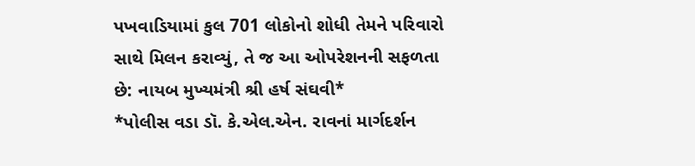પખવાડિયામાં કુલ 701 લોકોનો શોધી તેમને પરિવારો સાથે મિલન કરાવ્યું, તે જ આ ઓપરેશનની સફળતા છે: નાયબ મુખ્યમંત્રી શ્રી હર્ષ સંઘવી*
*પોલીસ વડા ડૉ. કે.એલ.એન. રાવનાં માર્ગદર્શન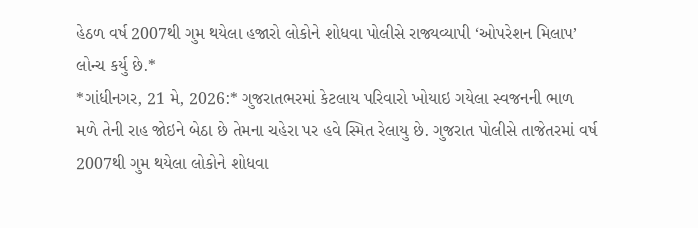હેઠળ વર્ષ 2007થી ગુમ થયેલા હજારો લોકોને શોધવા પોલીસે રાજ્યવ્યાપી ‘ઓપરેશન મિલાપ’ લોન્ચ કર્યુ છે.*
*ગાંધીનગર, 21 મે, 2026:* ગુજરાતભરમાં કેટલાય પરિવારો ખોયાઇ ગયેલા સ્વજનની ભાળ મળે તેની રાહ જોઇને બેઠા છે તેમના ચહેરા પર હવે સ્મિત રેલાયુ છે. ગુજરાત પોલીસે તાજેતરમાં વર્ષ 2007થી ગુમ થયેલા લોકોને શોધવા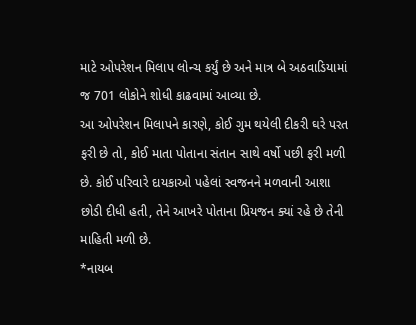માટે ઓપરેશન મિલાપ લોન્ચ કર્યું છે અને માત્ર બે અઠવાડિયામાં જ 701 લોકોને શોધી કાઢવામાં આવ્યા છે.
આ ઓપરેશન મિલાપને કારણે, કોઈ ગુમ થયેલી દીકરી ઘરે પરત ફરી છે તો, કોઈ માતા પોતાના સંતાન સાથે વર્ષો પછી ફરી મળી છે. કોઈ પરિવારે દાયકાઓ પહેલાં સ્વજનને મળવાની આશા છોડી દીધી હતી, તેને આખરે પોતાના પ્રિયજન ક્યાં રહે છે તેની માહિતી મળી છે.
*નાયબ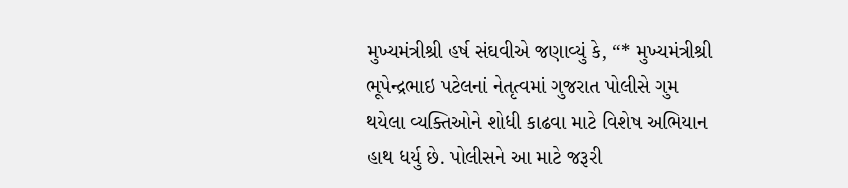મુખ્યમંત્રીશ્રી હર્ષ સંઘવીએ જણાવ્યું કે, “* મુખ્યમંત્રીશ્રી ભૂપેન્દ્રભાઇ પટેલનાં નેતૃત્વમાં ગુજરાત પોલીસે ગુમ થયેલા વ્યક્તિઓને શોધી કાઢવા માટે વિશેષ અભિયાન હાથ ધર્યુ છે. પોલીસને આ માટે જરૂરી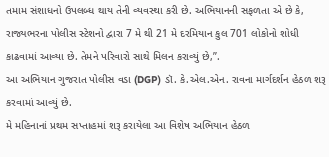તમામ સંશાધનો ઉપલબ્ધ થાય તેની વ્યવસ્થા કરી છે. અભિયાનની સફળતા એ છે કે, રાજ્યભરના પોલીસ સ્ટેશનો દ્વારા 7 મે થી 21 મે દરમિયાન કુલ 701 લોકોનો શોધી કાઢવામાં આવ્યા છે. તેમને પરિવારો સાથે મિલન કરાવ્યું છે,’’.
આ અભિયાન ગુજરાત પોલીસ વડા (DGP) ડૉ. કે.એલ.એન. રાવના માર્ગદર્શન હેઠળ શરૂ કરવામાં આવ્યું છે.
મે મહિનાનાં પ્રથમ સપ્તાહમાં શરૂ કરાયેલા આ વિશેષ અભિયાન હેઠળ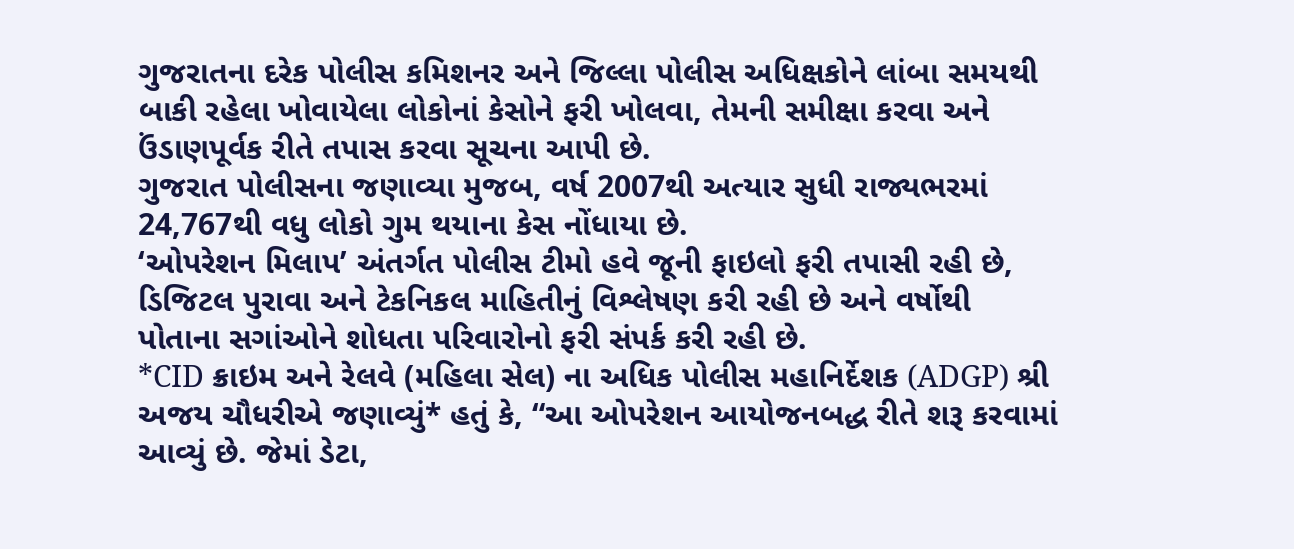ગુજરાતના દરેક પોલીસ કમિશનર અને જિલ્લા પોલીસ અધિક્ષકોને લાંબા સમયથી બાકી રહેલા ખોવાયેલા લોકોનાં કેસોને ફરી ખોલવા, તેમની સમીક્ષા કરવા અને ઉંડાણપૂર્વક રીતે તપાસ કરવા સૂચના આપી છે.
ગુજરાત પોલીસના જણાવ્યા મુજબ, વર્ષ 2007થી અત્યાર સુધી રાજ્યભરમાં 24,767થી વધુ લોકો ગુમ થયાના કેસ નોંધાયા છે.
‘ઓપરેશન મિલાપ’ અંતર્ગત પોલીસ ટીમો હવે જૂની ફાઇલો ફરી તપાસી રહી છે, ડિજિટલ પુરાવા અને ટેકનિકલ માહિતીનું વિશ્લેષણ કરી રહી છે અને વર્ષોથી પોતાના સગાંઓને શોધતા પરિવારોનો ફરી સંપર્ક કરી રહી છે.
*CID ક્રાઇમ અને રેલવે (મહિલા સેલ) ના અધિક પોલીસ મહાનિર્દેશક (ADGP) શ્રી અજય ચૌધરીએ જણાવ્યું* હતું કે, “આ ઓપરેશન આયોજનબદ્ધ રીતે શરૂ કરવામાં આવ્યું છે. જેમાં ડેટા,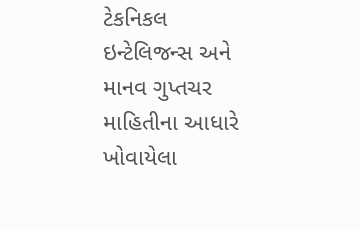ટેકનિકલ ઇન્ટેલિજન્સ અને માનવ ગુપ્તચર માહિતીના આધારે ખોવાયેલા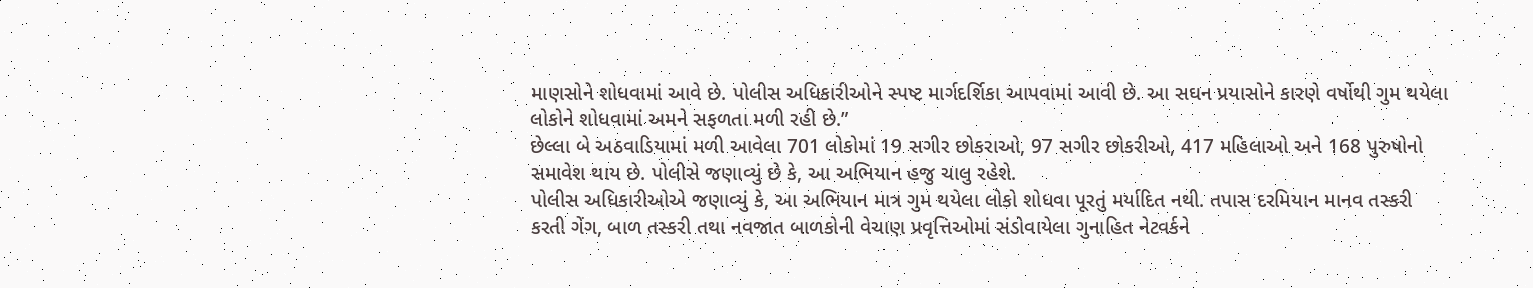માણસોને શોધવામાં આવે છે. પોલીસ અધિકારીઓને સ્પષ્ટ માર્ગદર્શિકા આપવામાં આવી છે. આ સઘન પ્રયાસોને કારણે વર્ષોથી ગુમ થયેલા લોકોને શોધવામાં અમને સફળતા મળી રહી છે.”
છેલ્લા બે અઠવાડિયામાં મળી આવેલા 701 લોકોમાં 19 સગીર છોકરાઓ, 97 સગીર છોકરીઓ, 417 મહિલાઓ અને 168 પુરુષોનો સમાવેશ થાય છે. પોલીસે જણાવ્યું છે કે, આ અભિયાન હજુ ચાલુ રહેશે.
પોલીસ અધિકારીઓએ જણાવ્યું કે, આ અભિયાન માત્ર ગુમ થયેલા લોકો શોધવા પૂરતું મર્યાદિત નથી. તપાસ દરમિયાન માનવ તસ્કરી કરતી ગેંગ, બાળ તસ્કરી તથા નવજાત બાળકોની વેચાણ પ્રવૃત્તિઓમાં સંડોવાયેલા ગુનાહિત નેટવર્કને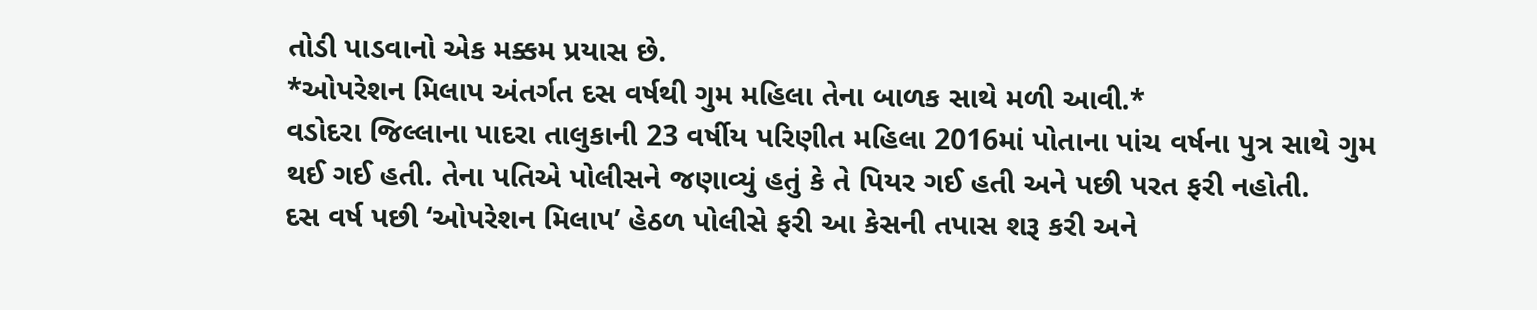તોડી પાડવાનો એક મક્કમ પ્રયાસ છે.
*ઓપરેશન મિલાપ અંતર્ગત દસ વર્ષથી ગુમ મહિલા તેના બાળક સાથે મળી આવી.*
વડોદરા જિલ્લાના પાદરા તાલુકાની 23 વર્ષીય પરિણીત મહિલા 2016માં પોતાના પાંચ વર્ષના પુત્ર સાથે ગુમ થઈ ગઈ હતી. તેના પતિએ પોલીસને જણાવ્યું હતું કે તે પિયર ગઈ હતી અને પછી પરત ફરી નહોતી.
દસ વર્ષ પછી ‘ઓપરેશન મિલાપ’ હેઠળ પોલીસે ફરી આ કેસની તપાસ શરૂ કરી અને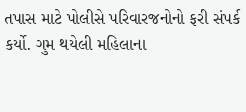તપાસ માટે પોલીસે પરિવારજનોનો ફરી સંપર્ક કર્યો. ગુમ થયેલી મહિલાના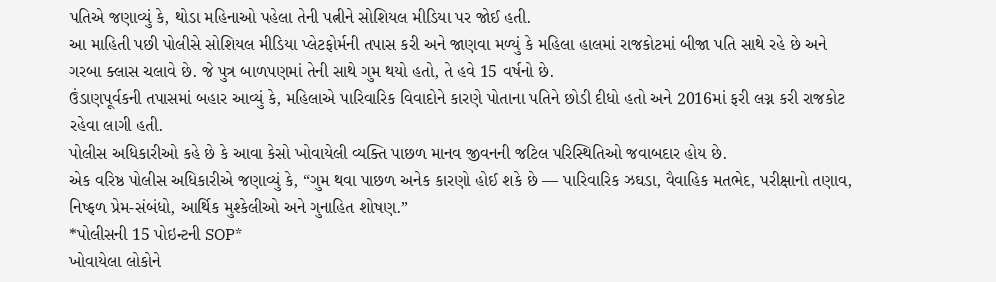પતિએ જણાવ્યું કે, થોડા મહિનાઓ પહેલા તેની પત્નીને સોશિયલ મીડિયા પર જોઈ હતી.
આ માહિતી પછી પોલીસે સોશિયલ મીડિયા પ્લેટફોર્મની તપાસ કરી અને જાણવા મળ્યું કે મહિલા હાલમાં રાજકોટમાં બીજા પતિ સાથે રહે છે અને ગરબા ક્લાસ ચલાવે છે. જે પુત્ર બાળપણમાં તેની સાથે ગુમ થયો હતો, તે હવે 15 વર્ષનો છે.
ઉંડાણપૂર્વકની તપાસમાં બહાર આવ્યું કે, મહિલાએ પારિવારિક વિવાદોને કારણે પોતાના પતિને છોડી દીધો હતો અને 2016માં ફરી લગ્ન કરી રાજકોટ રહેવા લાગી હતી.
પોલીસ અધિકારીઓ કહે છે કે આવા કેસો ખોવાયેલી વ્યક્તિ પાછળ માનવ જીવનની જટિલ પરિસ્થિતિઓ જવાબદાર હોય છે.
એક વરિષ્ઠ પોલીસ અધિકારીએ જણાવ્યું કે, “ગુમ થવા પાછળ અનેક કારણો હોઈ શકે છે — પારિવારિક ઝઘડા, વૈવાહિક મતભેદ, પરીક્ષાનો તણાવ, નિષ્ફળ પ્રેમ-સંબંધો, આર્થિક મુશ્કેલીઓ અને ગુનાહિત શોષણ.”
*પોલીસની 15 પોઇન્ટની SOP*
ખોવાયેલા લોકોને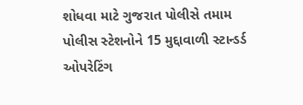શોધવા માટે ગુજરાત પોલીસે તમામ પોલીસ સ્ટેશનોને 15 મુદ્દાવાળી સ્ટાન્ડર્ડ ઓપરેટિંગ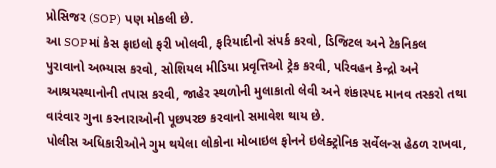પ્રોસિજર (SOP) પણ મોકલી છે.
આ SOPમાં કેસ ફાઇલો ફરી ખોલવી, ફરિયાદીનો સંપર્ક કરવો, ડિજિટલ અને ટેકનિકલ પુરાવાનો અભ્યાસ કરવો, સોશિયલ મીડિયા પ્રવૃત્તિઓ ટ્રેક કરવી, પરિવહન કેન્દ્રો અને આશ્રયસ્થાનોની તપાસ કરવી, જાહેર સ્થળોની મુલાકાતો લેવી અને શંકાસ્પદ માનવ તસ્કરો તથા વારંવાર ગુના કરનારાઓની પૂછપરછ કરવાનો સમાવેશ થાય છે.
પોલીસ અધિકારીઓને ગુમ થયેલા લોકોના મોબાઇલ ફોનને ઇલેક્ટ્રોનિક સર્વેલન્સ હેઠળ રાખવા,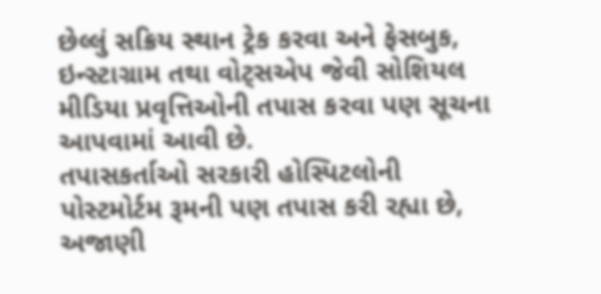છેલ્લું સક્રિય સ્થાન ટ્રેક કરવા અને ફેસબુક, ઇન્સ્ટાગ્રામ તથા વોટ્સએપ જેવી સોશિયલ મીડિયા પ્રવૃત્તિઓની તપાસ કરવા પણ સૂચના આપવામાં આવી છે.
તપાસકર્તાઓ સરકારી હોસ્પિટલોની પોસ્ટમોર્ટમ રૂમની પણ તપાસ કરી રહ્યા છે, અજાણી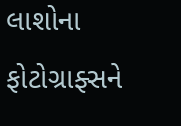લાશોના ફોટોગ્રાફ્સને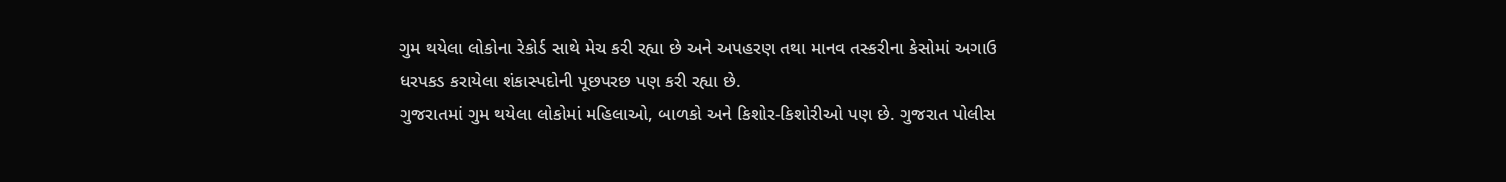ગુમ થયેલા લોકોના રેકોર્ડ સાથે મેચ કરી રહ્યા છે અને અપહરણ તથા માનવ તસ્કરીના કેસોમાં અગાઉ ધરપકડ કરાયેલા શંકાસ્પદોની પૂછપરછ પણ કરી રહ્યા છે.
ગુજરાતમાં ગુમ થયેલા લોકોમાં મહિલાઓ, બાળકો અને કિશોર-કિશોરીઓ પણ છે. ગુજરાત પોલીસ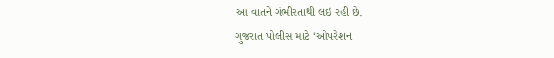આ વાતને ગંભીરતાથી લઇ રહી છે.
ગુજરાત પોલીસ માટે ‘ઓપરેશન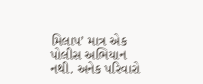મિલાપ’ માત્ર એક પોલીસ અભિયાન નથી. અનેક પરિવારો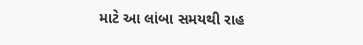માટે આ લાંબા સમયથી રાહ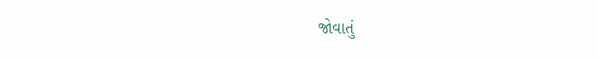જોવાતું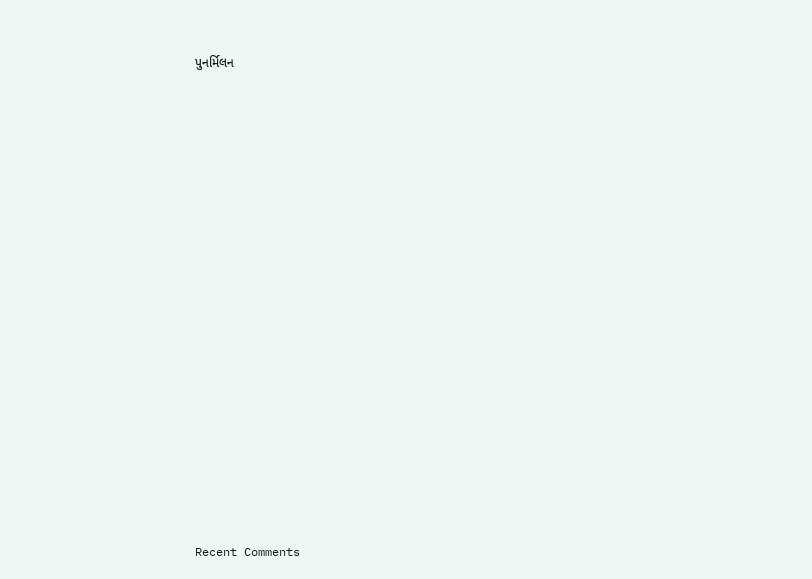પુનર્મિલન
















Recent Comments